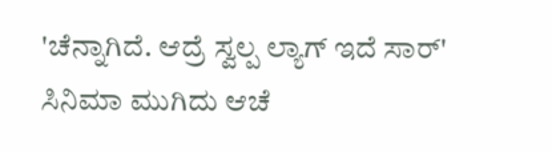'ಚೆನ್ನಾಗಿದೆ. ಆದ್ರೆ ಸ್ವಲ್ಪ ಲ್ಯಾಗ್ ಇದೆ ಸಾರ್‌' ಸಿನಿಮಾ ಮುಗಿದು ಆಚೆ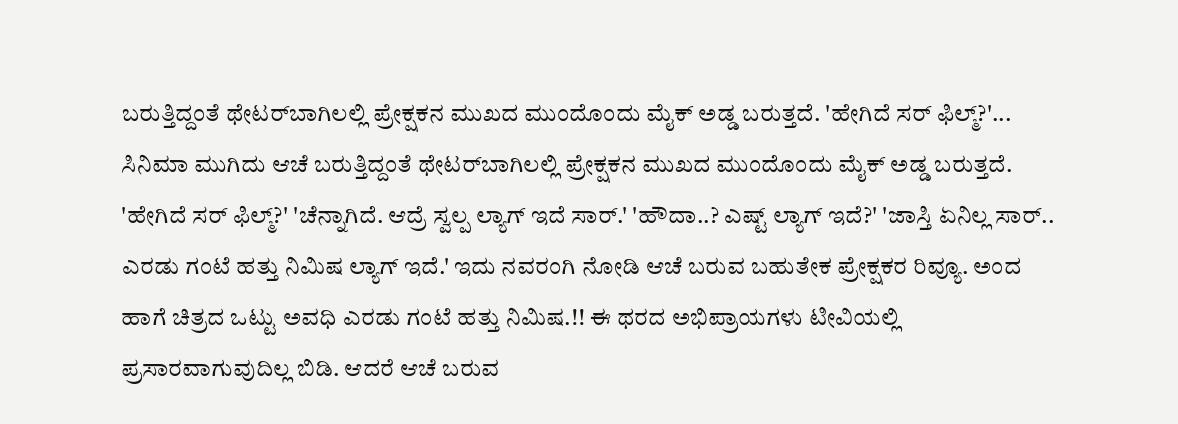ಬರುತ್ತಿದ್ದಂತೆ ಥೇಟರ್‌ಬಾಗಿಲಲ್ಲಿ ಪ್ರೇಕ್ಷಕನ ಮುಖದ ಮುಂದೊಂದು ಮೈಕ್ ಅಡ್ಡ ಬರುತ್ತದೆ. 'ಹೇಗಿದೆ ಸರ್ ಫಿಲ್ಮ್?'... ಸಿನಿಮಾ ಮುಗಿದು ಆಚೆ ಬರುತ್ತಿದ್ದಂತೆ ಥೇಟರ್‌ಬಾಗಿಲಲ್ಲಿ ಪ್ರೇಕ್ಷಕನ ಮುಖದ ಮುಂದೊಂದು ಮೈಕ್ ಅಡ್ಡ ಬರುತ್ತದೆ. 'ಹೇಗಿದೆ ಸರ್ ಫಿಲ್ಮ್?' 'ಚೆನ್ನಾಗಿದೆ. ಆದ್ರೆ ಸ್ವಲ್ಪ ಲ್ಯಾಗ್ ಇದೆ ಸಾರ್.' 'ಹೌದಾ..? ಎಷ್ಟ್ ಲ್ಯಾಗ್ ಇದೆ?' 'ಜಾಸ್ತಿ ಏನಿಲ್ಲ ಸಾರ್.. ಎರಡು ಗಂಟೆ ಹತ್ತು ನಿಮಿಷ ಲ್ಯಾಗ್ ಇದೆ.' ಇದು ನವರಂಗಿ ನೋಡಿ ಆಚೆ ಬರುವ ಬಹುತೇಕ ಪ್ರೇಕ್ಷಕರ ರಿವ್ಯೂ. ಅಂದ ಹಾಗೆ ಚಿತ್ರದ ಒಟ್ಟು ಅವಧಿ ಎರಡು ಗಂಟೆ ಹತ್ತು ನಿಮಿಷ.!! ಈ ಥರದ ಅಭಿಪ್ರಾಯಗಳು ಟೀವಿಯಲ್ಲಿ ಪ್ರಸಾರವಾಗುವುದಿಲ್ಲ ಬಿಡಿ. ಆದರೆ ಆಚೆ ಬರುವ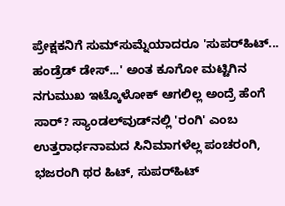ಪ್ರೇಕ್ಷಕನಿಗೆ ಸುಮ್‌ಸುಮ್ನೆಯಾದರೂ 'ಸುಪರ್‌ಹಿಟ್... ಹಂಡ್ರೆಡ್ ಡೇಸ್...' ಅಂತ ಕೂಗೋ ಮಟ್ಟಿಗಿನ ನಗುಮುಖ ಇಟ್ಕೊಳೋಕ್ ಆಗಲಿಲ್ಲ ಅಂದ್ರೆ ಹೆಂಗೆ ಸಾರ್? ಸ್ಯಾಂಡಲ್‌ವುಡ್‌ನಲ್ಲಿ 'ರಂಗಿ' ಎಂಬ ಉತ್ತರಾರ್ಧನಾಮದ ಸಿನಿಮಾಗಳೆಲ್ಲ ಪಂಚರಂಗಿ, ಭಜರಂಗಿ ಥರ ಹಿಟ್, ಸುಪರ್‌ಹಿಟ್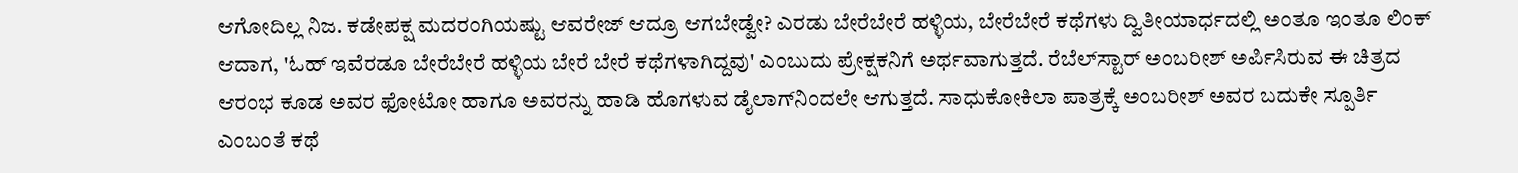ಆಗೋದಿಲ್ಲ ನಿಜ. ಕಡೇಪಕ್ಷ ಮದರಂಗಿಯಷ್ಟು ಆವರೇಜ್ ಆದ್ರೂ ಆಗಬೇಡ್ವೇ? ಎರಡು ಬೇರೆಬೇರೆ ಹಳ್ಳಿಯ, ಬೇರೆಬೇರೆ ಕಥೆಗಳು ದ್ವಿತೀಯಾರ್ಧದಲ್ಲಿ ಅಂತೂ ಇಂತೂ ಲಿಂಕ್ ಆದಾಗ, 'ಓಹ್ ಇವೆರಡೂ ಬೇರೆಬೇರೆ ಹಳ್ಳಿಯ ಬೇರೆ ಬೇರೆ ಕಥೆಗಳಾಗಿದ್ದವು' ಎಂಬುದು ಪ್ರೇಕ್ಷಕನಿಗೆ ಅರ್ಥವಾಗುತ್ತದೆ. ರೆಬೆಲ್‌ಸ್ಟಾರ್ ಅಂಬರೀಶ್ ಅರ್ಪಿಸಿರುವ ಈ ಚಿತ್ರದ ಆರಂಭ ಕೂಡ ಅವರ ಫೋಟೋ ಹಾಗೂ ಅವರನ್ನು ಹಾಡಿ ಹೊಗಳುವ ಡೈಲಾಗ್‌ನಿಂದಲೇ ಆಗುತ್ತದೆ. ಸಾಧುಕೋಕಿಲಾ ಪಾತ್ರಕ್ಕೆ ಅಂಬರೀಶ್ ಅವರ ಬದುಕೇ ಸ್ಪೂರ್ತಿ ಎಂಬಂತೆ ಕಥೆ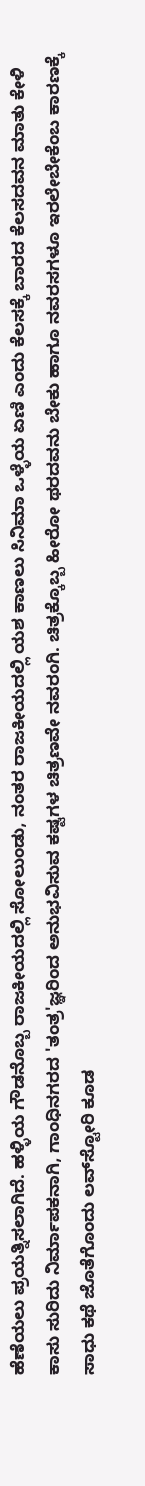ಹೆಣೆಯಲು ಪ್ರಯತ್ನಿಸಲಾಗಿದೆ. ಹಳ್ಳಿಯ ಗೌಡನೊಬ್ಬ ರಾಜಕೀಯದಲ್ಲಿ ಸೋಲುಂಡು, ನಂತರ ರಾಜಕೀಯದಲ್ಲಿ ಯಶ ಕಾಣಲು ಸಿನಿಮಾ ಒಳ್ಳೆಯ ಏಣಿ ಎಂದು ಕೆಲಸಕ್ಕೆ ಬಾರದ ಕೆಲಸದವನ ಮಾತು ಕೇಳಿ ಕಾಸು ಸುರಿದು ನಿರ್ಮಾಪಕನಾಗಿ, ಗಾಂಧಿನಗರದ 'ತಂತ್ರ'ಜ್ಞರಿಂದ ಅನುಭವಿಸುವ ಕಷ್ಟಗಳ ಚಿತ್ರಣವೇ ನವರಂಗಿ. ಚಿತ್ರಕ್ಕೊಬ್ಬ ಹೀರೋ ಥರದವನು ಬೇಕು ಹಾಗೂ ನವರಸಗಳೂ ಇರಲೇಬೇಕೆಂಬ ಕಾರಣಕ್ಕೆ ಸಾಧು ಕಥೆ ಜೊತೆಗೊಂದು ಲವ್‌ಸ್ಟೋರಿ ಕೂಡ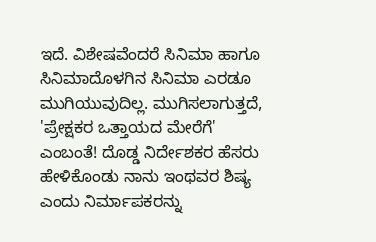ಇದೆ. ವಿಶೇಷವೆಂದರೆ ಸಿನಿಮಾ ಹಾಗೂ ಸಿನಿಮಾದೊಳಗಿನ ಸಿನಿಮಾ ಎರಡೂ ಮುಗಿಯುವುದಿಲ್ಲ. ಮುಗಿಸಲಾಗುತ್ತದೆ, 'ಪ್ರೇಕ್ಷಕರ ಒತ್ತಾಯದ ಮೇರೆಗೆ' ಎಂಬಂತೆ! ದೊಡ್ಡ ನಿರ್ದೇಶಕರ ಹೆಸರು ಹೇಳಿಕೊಂಡು ನಾನು ಇಂಥವರ ಶಿಷ್ಯ ಎಂದು ನಿರ್ಮಾಪಕರನ್ನು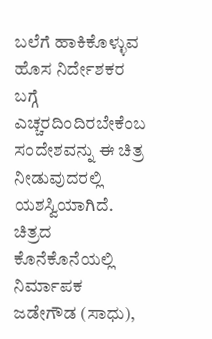ಬಲೆಗೆ ಹಾಕಿಕೊಳ್ಳುವ ಹೊಸ ನಿರ್ದೇಶಕರ ಬಗ್ಗೆ ಎಚ್ಚರದಿಂದಿರಬೇಕೆಂಬ ಸಂದೇಶವನ್ನು ಈ ಚಿತ್ರ ನೀಡುವುದರಲ್ಲಿ ಯಶಸ್ವಿಯಾಗಿದೆ. ಚಿತ್ರದ ಕೊನೆಕೊನೆಯಲ್ಲಿ ನಿರ್ಮಾಪಕ ಜಡೇಗೌಡ (ಸಾಧು),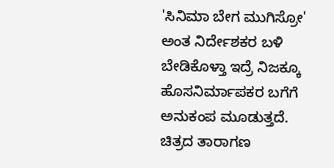'ಸಿನಿಮಾ ಬೇಗ ಮುಗಿಸ್ರೋ' ಅಂತ ನಿರ್ದೇಶಕರ ಬಳಿ ಬೇಡಿಕೊಳ್ತಾ ಇದ್ರೆ ನಿಜಕ್ಕೂ ಹೊಸನಿರ್ಮಾಪಕರ ಬಗೆಗೆ ಅನುಕಂಪ ಮೂಡುತ್ತದೆ. ಚಿತ್ರದ ತಾರಾಗಣ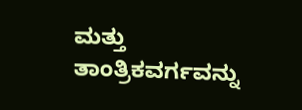ಮತ್ತು ತಾಂತ್ರಿಕವರ್ಗವನ್ನು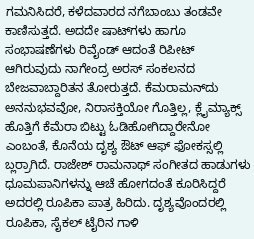ಗಮನಿಸಿದರೆ, ಕಳೆದವಾರದ ನಗೆಬಾಂಬು ತಂಡವೇ ಕಾಣಿಸುತ್ತದೆ. ಅದದೇ ಷಾಟ್‌ಗಳು ಹಾಗೂ ಸಂಭಾಷಣೆಗಳು ರಿವೈಂಡ್ ಆದಂತೆ ರಿಪೀಟ್ ಆಗಿರುವುದು ನಾಗೇಂದ್ರ ಅರಸ್ ಸಂಕಲನದ ಬೇಜವಾಬ್ದಾರಿತನ ತೋರುತ್ತದೆ. ಕೆಮರಾಮನ್‌ದು ಅನನುಭವವೋ, ನಿರಾಸಕ್ತಿಯೋ ಗೊತ್ತಿಲ್ಲ, ಕ್ಲೈಮ್ಯಾಕ್ಸ್ ಹೊತ್ತಿಗೆ ಕೆಮೆರಾ ಬಿಟ್ಟು ಓಡಿಹೋಗಿದ್ದಾರೇನೋ ಎಂಬಂತೆ, ಕೊನೆಯ ದೃಶ್ಯ ಔಟ್ ಆಫ್ ಫೋಕಸ್ಸಲ್ಲಿ ಬ್ಲರ್ರಾಗಿದೆ. ರಾಜೇಶ್ ರಾಮನಾಥ್ ಸಂಗೀತದ ಹಾಡುಗಳು ಧೂಮಪಾನಿಗಳನ್ನು ಆಚೆ ಹೋಗದಂತೆ ಕೂರಿಸಿದ್ದರೆ ಅದರಲ್ಲಿ ರೂಪಿಕಾ ಪಾತ್ರ ಹಿರಿದು. ದೃಶ್ಯವೊಂದರಲ್ಲಿ ರೂಪಿಕಾ, ಸೈಕಲ್ ಟೈರಿನ ಗಾಳಿ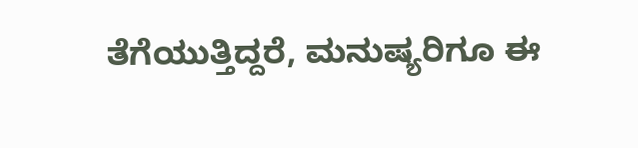ತೆಗೆಯುತ್ತಿದ್ದರೆ, ಮನುಷ್ಯರಿಗೂ ಈ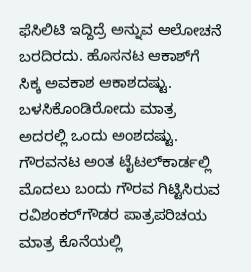ಫೆಸಿಲಿಟಿ ಇದ್ದಿದ್ರೆ ಅನ್ನುವ ಆಲೋಚನೆ ಬರದಿರದು. ಹೊಸನಟ ಆಕಾಶ್‌ಗೆ ಸಿಕ್ಕ ಅವಕಾಶ ಆಕಾಶದಷ್ಟು. ಬಳಸಿಕೊಂಡಿರೋದು ಮಾತ್ರ ಅದರಲ್ಲಿ ಒಂದು ಅಂಶದಷ್ಟು. ಗೌರವನಟ ಅಂತ ಟೈಟಲ್‌ಕಾರ್ಡಲ್ಲಿ ಮೊದಲು ಬಂದು ಗೌರವ ಗಿಟ್ಟಿಸಿರುವ ರವಿಶಂಕರ್‌ಗೌಡರ ಪಾತ್ರಪರಿಚಯ ಮಾತ್ರ ಕೊನೆಯಲ್ಲಿ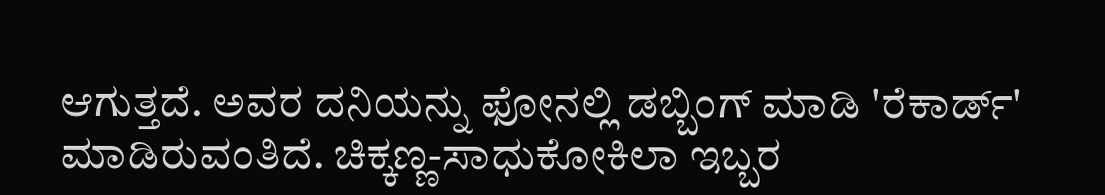ಆಗುತ್ತದೆ. ಅವರ ದನಿಯನ್ನು ಫೋನಲ್ಲಿ ಡಬ್ಬಿಂಗ್ ಮಾಡಿ 'ರೆಕಾರ್ಡ್‌' ಮಾಡಿರುವಂತಿದೆ. ಚಿಕ್ಕಣ್ಣ-ಸಾಧುಕೋಕಿಲಾ ಇಬ್ಬರ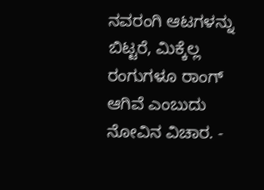ನವರಂಗಿ ಆಟಗಳನ್ನು ಬಿಟ್ಟರೆ, ಮಿಕ್ಕೆಲ್ಲ ರಂಗುಗಳೂ ರಾಂಗ್ ಆಗಿವೆ ಎಂಬುದು ನೋವಿನ ವಿಚಾರ. -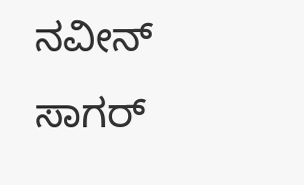ನವೀನ್ ಸಾಗರ್